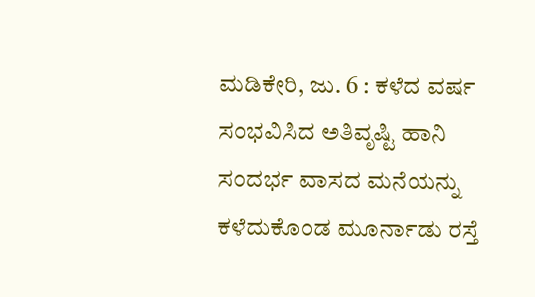ಮಡಿಕೇರಿ, ಜು. 6 : ಕಳೆದ ವರ್ಷ ಸಂಭವಿಸಿದ ಅತಿವೃಷ್ಟಿ ಹಾನಿ ಸಂದರ್ಭ ವಾಸದ ಮನೆಯನ್ನು ಕಳೆದುಕೊಂಡ ಮೂರ್ನಾಡು ರಸ್ತೆ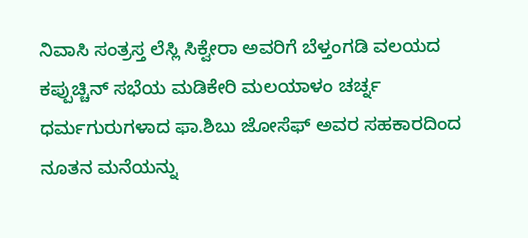ನಿವಾಸಿ ಸಂತ್ರಸ್ತ ಲೆಸ್ಲಿ ಸಿಕ್ವೇರಾ ಅವರಿಗೆ ಬೆಳ್ತಂಗಡಿ ವಲಯದ ಕಪ್ಪುಚ್ಚಿನ್ ಸಭೆಯ ಮಡಿಕೇರಿ ಮಲಯಾಳಂ ಚರ್ಚ್ನ ಧರ್ಮಗುರುಗಳಾದ ಫಾ.ಶಿಬು ಜೋಸೆಫ್ ಅವರ ಸಹಕಾರದಿಂದ ನೂತನ ಮನೆಯನ್ನು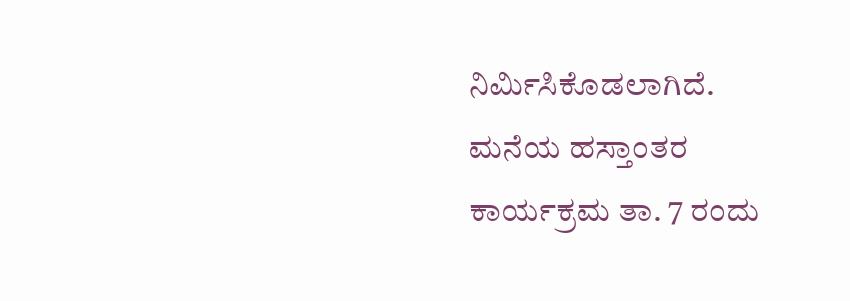ನಿರ್ಮಿಸಿಕೊಡಲಾಗಿದೆ.
ಮನೆಯ ಹಸ್ತಾಂತರ ಕಾರ್ಯಕ್ರಮ ತಾ. 7 ರಂದು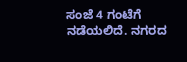ಸಂಜೆ 4 ಗಂಟೆಗೆ ನಡೆಯಲಿದೆ. ನಗರದ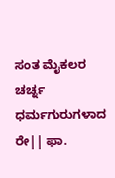ಸಂತ ಮೈಕಲರ ಚರ್ಚ್ನ ಧರ್ಮಗುರುಗಳಾದ ರೇ|| ಫಾ.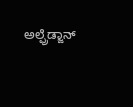ಅಲ್ಫ್ರೆಡ್ಜಾನ್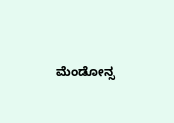ಮೆಂಡೋನ್ಸ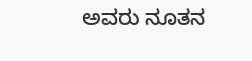ಅವರು ನೂತನ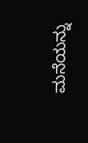ಮನೆಯನ್ನು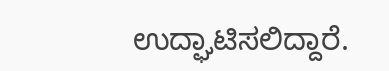ಉದ್ಘಾಟಿಸಲಿದ್ದಾರೆ.